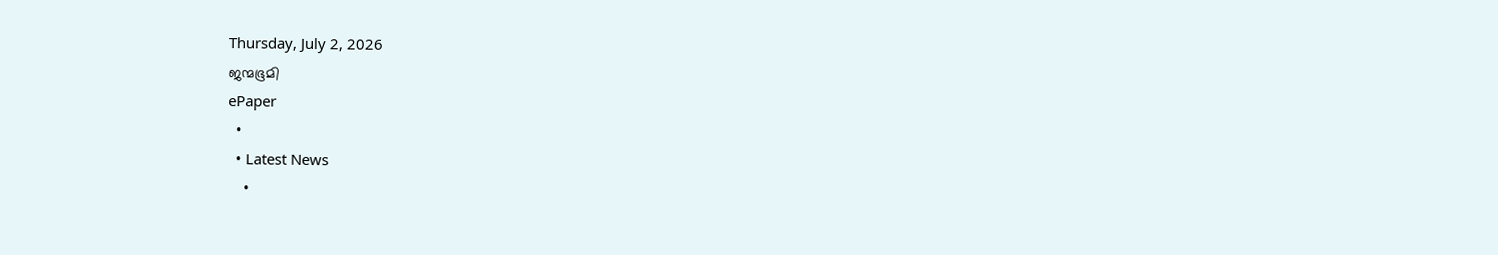Thursday, July 2, 2026
ജന്മഭൂമി
ePaper
  •
  • Latest News
    •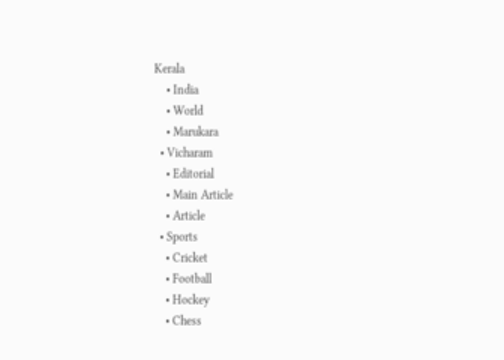Kerala
    • India
    • World
    • Marukara
  • Vicharam
    • Editorial
    • Main Article
    • Article
  • Sports
    • Cricket
    • Football
    • Hockey
    • Chess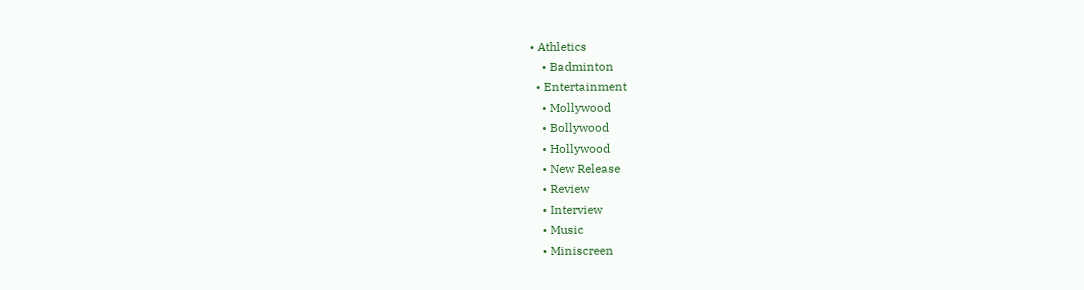• Athletics
    • Badminton
  • Entertainment
    • Mollywood
    • Bollywood
    • Hollywood
    • New Release
    • Review
    • Interview
    • Music
    • Miniscreen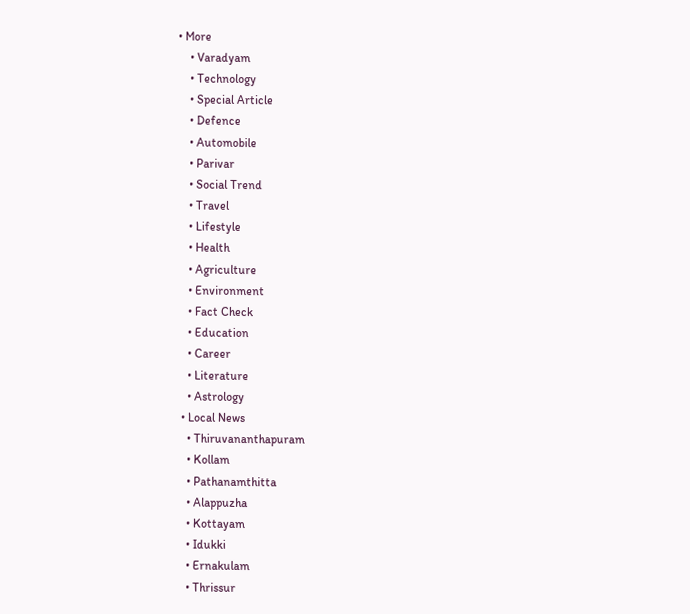• More
    • Varadyam
    • Technology
    • Special Article
    • Defence
    • Automobile
    • Parivar
    • Social Trend
    • Travel
    • Lifestyle
    • Health
    • Agriculture
    • Environment
    • Fact Check
    • Education
    • Career
    • Literature
    • Astrology
  • Local News
    • Thiruvananthapuram
    • Kollam
    • Pathanamthitta
    • Alappuzha
    • Kottayam
    • Idukki
    • Ernakulam
    • Thrissur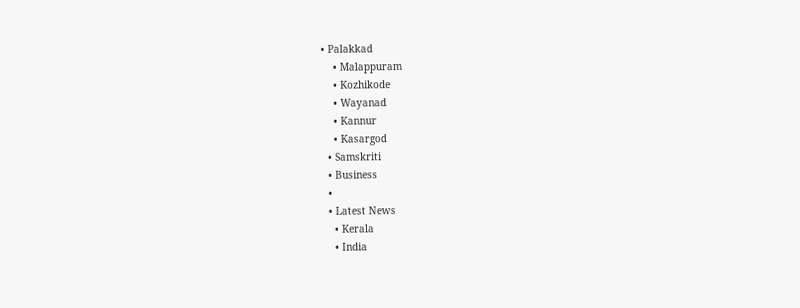• Palakkad
    • Malappuram
    • Kozhikode
    • Wayanad
    • Kannur
    • Kasargod
  • Samskriti
  • Business
  •
  • Latest News
    • Kerala
    • India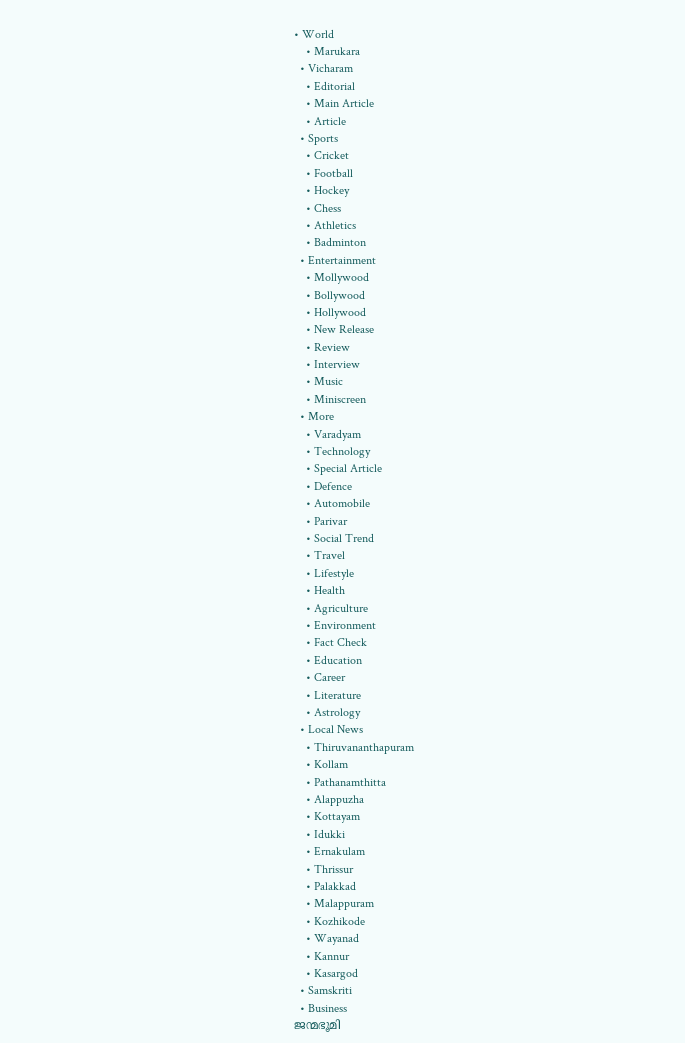• World
    • Marukara
  • Vicharam
    • Editorial
    • Main Article
    • Article
  • Sports
    • Cricket
    • Football
    • Hockey
    • Chess
    • Athletics
    • Badminton
  • Entertainment
    • Mollywood
    • Bollywood
    • Hollywood
    • New Release
    • Review
    • Interview
    • Music
    • Miniscreen
  • More
    • Varadyam
    • Technology
    • Special Article
    • Defence
    • Automobile
    • Parivar
    • Social Trend
    • Travel
    • Lifestyle
    • Health
    • Agriculture
    • Environment
    • Fact Check
    • Education
    • Career
    • Literature
    • Astrology
  • Local News
    • Thiruvananthapuram
    • Kollam
    • Pathanamthitta
    • Alappuzha
    • Kottayam
    • Idukki
    • Ernakulam
    • Thrissur
    • Palakkad
    • Malappuram
    • Kozhikode
    • Wayanad
    • Kannur
    • Kasargod
  • Samskriti
  • Business
ജന്മഭൂമി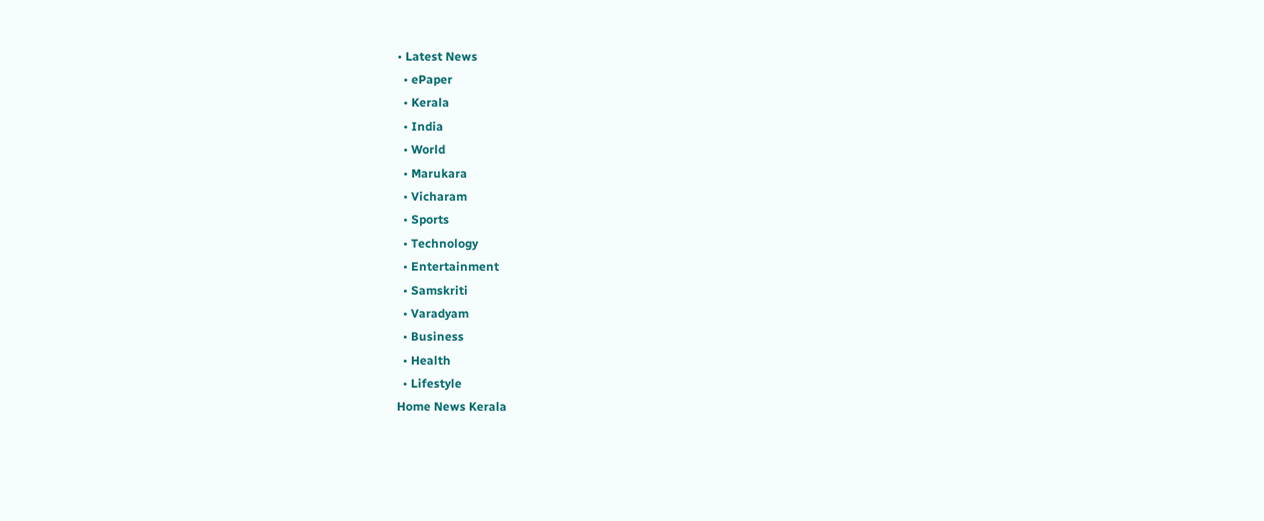• Latest News
  • ePaper
  • Kerala
  • India
  • World
  • Marukara
  • Vicharam
  • Sports
  • Technology
  • Entertainment
  • Samskriti
  • Varadyam
  • Business
  • Health
  • Lifestyle
Home News Kerala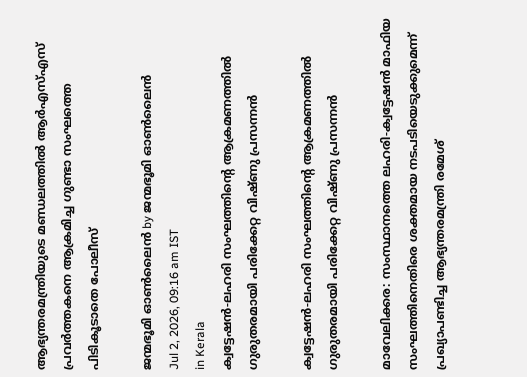ആഭ്യന്തരമന്ത്രിയുടെ മണ്ഡലത്തില്‍ ആര്‍എസ്എസ് പ്രവര്‍ത്തകനെ ആക്രമിച്ച ഗുണ്ടാ സംഘത്തെ പിടികൂടാതെ പോലീസ്

ജന്മഭൂമി ഓണ്‍ലൈന്‍ by ജന്മഭൂമി ഓണ്‍ലൈന്‍
Jul 2, 2026, 09:16 am IST
in Kerala
ക്വട്ടേഷന്‍-ലഹരി സംഘത്തിന്റെ ആക്രമണത്തില്‍ ഗുരുതരമായി പരിക്കേറ്റ വിഷ്ണു പ്രസന്നന്‍

ക്വട്ടേഷന്‍-ലഹരി സംഘത്തിന്റെ ആക്രമണത്തില്‍ ഗുരുതരമായി പരിക്കേറ്റ വിഷ്ണു പ്രസന്നന്‍

മാവേലിക്കര: സംസ്ഥാനത്തെ ലഹരി-ക്വട്ടേഷന്‍ മാഫിയ സംഘത്തിനെതിരെ ശക്തമായ നടപടിയെടുക്കുമെന്ന് പ്രഖ്യാപണ്ടിച്ച ആഭ്യന്തരമന്ത്രി രമേശ്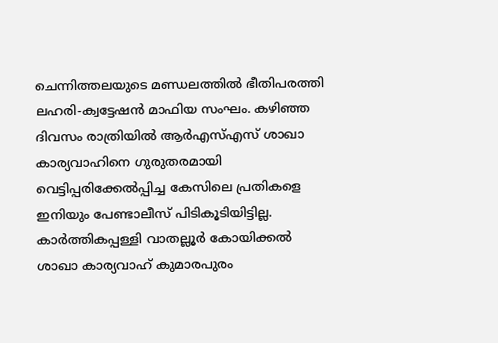ചെന്നിത്തലയുടെ മണ്ഡലത്തില്‍ ഭീതിപരത്തി ലഹരി-ക്വട്ടേഷന്‍ മാഫിയ സംഘം. കഴിഞ്ഞ ദിവസം രാത്രിയില്‍ ആര്‍എസ്എസ് ശാഖാ കാര്യവാഹിനെ ഗുരുതരമായി വെട്ടിപ്പരിക്കേല്‍പ്പിച്ച കേസിലെ പ്രതികളെ ഇനിയും പേണ്ടാലീസ് പിടികൂടിയിട്ടില്ല. കാര്‍ത്തികപ്പള്ളി വാതല്ലൂര്‍ കോയിക്കല്‍ ശാഖാ കാര്യവാഹ് കുമാരപുരം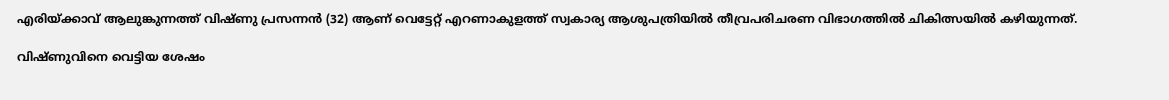എരിയ്‌ക്കാവ് ആലുങ്കുന്നത്ത് വിഷ്ണു പ്രസന്നന്‍ (32) ആണ് വെട്ടേറ്റ് എറണാകുളത്ത് സ്വകാര്യ ആശുപത്രിയില്‍ തീവ്രപരിചരണ വിഭാഗത്തില്‍ ചികിത്സയില്‍ കഴിയുന്നത്.

വിഷ്ണുവിനെ വെട്ടിയ ശേഷം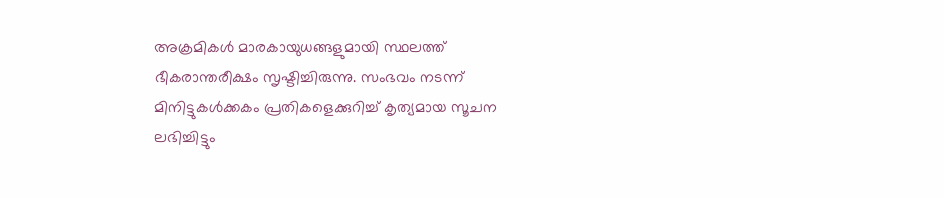അക്രമികള്‍ മാരകായുധങ്ങളുമായി സ്ഥലത്ത് ഭീകരാന്തരീക്ഷം സൃഷ്ടിച്ചിരുന്നു. സംഭവം നടന്ന് മിനിട്ടുകള്‍ക്കകം പ്രതികളെക്കുറിച്ച് കൃത്യമായ സൂചന ലഭിച്ചിട്ടും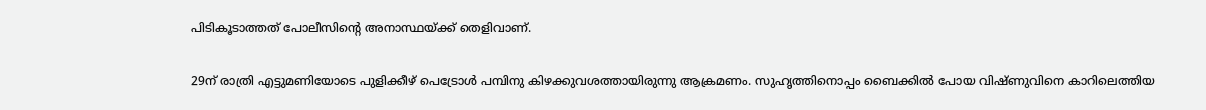പിടികൂടാത്തത് പോലീസിന്റെ അനാസ്ഥയ്‌ക്ക് തെളിവാണ്.

29ന് രാത്രി എട്ടുമണിയോടെ പുളിക്കീഴ് പെട്രോള്‍ പമ്പിനു കിഴക്കുവശത്തായിരുന്നു ആക്രമണം. സുഹൃത്തിനൊപ്പം ബൈക്കില്‍ പോയ വിഷ്ണുവിനെ കാറിലെത്തിയ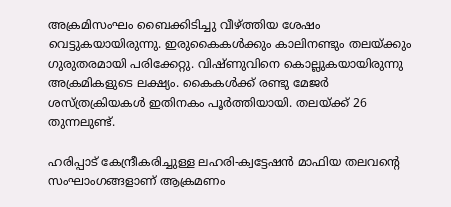അക്രമിസംഘം ബൈക്കിടിച്ചു വീഴ്‌ത്തിയ ശേഷം വെട്ടുകയായിരുന്നു. ഇരുകൈകള്‍ക്കും കാലിനണ്ടും തലയ്‌ക്കും ഗുരുതരമായി പരിക്കേറ്റു. വിഷ്ണുവിനെ കൊല്ലുകയായിരുന്നു അക്രമികളുടെ ലക്ഷ്യം. കൈകള്‍ക്ക് രണ്ടു മേജര്‍ ശസ്ത്രക്രിയകള്‍ ഇതിനകം പൂര്‍ത്തിയായി. തലയ്‌ക്ക് 26 തുന്നലുണ്ട്.

ഹരിപ്പാട് കേന്ദ്രീകരിച്ചുള്ള ലഹരി-ക്വട്ടേഷന്‍ മാഫിയ തലവന്റെ സംഘാംഗങ്ങളാണ് ആക്രമണം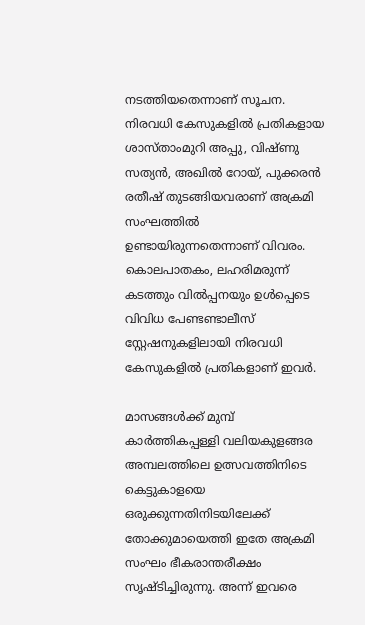നടത്തിയതെന്നാണ് സൂചന. നിരവധി കേസുകളില്‍ പ്രതികളായ ശാസ്താംമുറി അപ്പു, വിഷ്ണു സത്യന്‍, അഖില്‍ റോയ്, പുക്കരന്‍ രതീഷ് തുടങ്ങിയവരാണ് അക്രമി സംഘത്തില്‍ ഉണ്ടായിരുന്നതെന്നാണ് വിവരം. കൊലപാതകം, ലഹരിമരുന്ന് കടത്തും വില്‍പ്പനയും ഉള്‍പ്പെടെ വിവിധ പേണ്ടണ്ടാലീസ് സ്റ്റേഷനുകളിലായി നിരവധി കേസുകളില്‍ പ്രതികളാണ് ഇവര്‍.

മാസങ്ങള്‍ക്ക് മുമ്പ് കാര്‍ത്തികപ്പള്ളി വലിയകുളങ്ങര അമ്പലത്തിലെ ഉത്സവത്തിനിടെ കെട്ടുകാളയെ ഒരുക്കുന്നതിനിടയിലേക്ക് തോക്കുമായെത്തി ഇതേ അക്രമി സംഘം ഭീകരാന്തരീക്ഷം സൃഷ്ടിച്ചിരുന്നു. അന്ന് ഇവരെ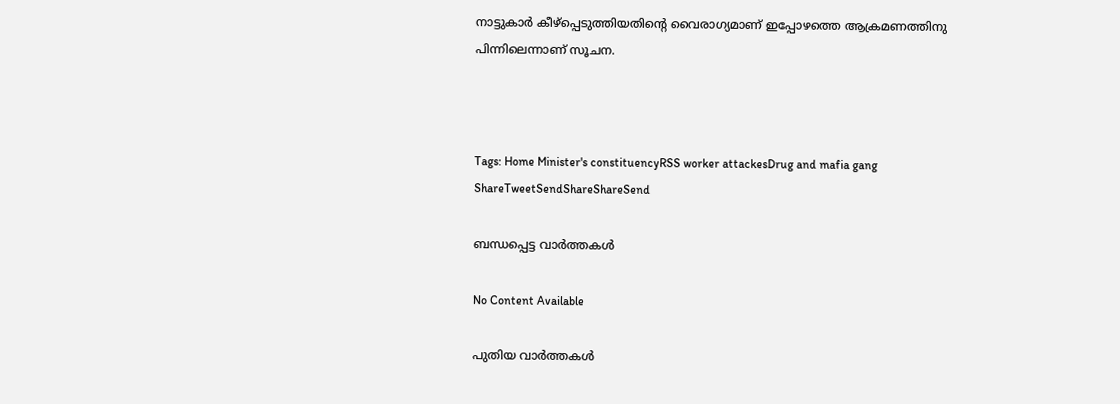നാട്ടുകാര്‍ കീഴ്പ്പെടുത്തിയതിന്റെ വൈരാഗ്യമാണ് ഇപ്പോഴത്തെ ആക്രമണത്തിനു പിന്നിലെന്നാണ് സൂചന.



Tags: Home Minister's constituencyRSS worker attackesDrug and mafia gang
ShareTweetSendShareShareSend

ബന്ധപ്പെട്ട വാര്‍ത്തകള്‍

No Content Available

പുതിയ വാര്‍ത്തകള്‍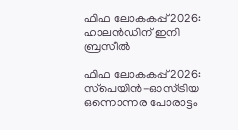ഫിഫ ലോകകപ്പ് 2026: ഹാലന്‍ഡിന് ഇനി ബ്രസീല്‍

ഫിഫ ലോകകപ്പ് 2026: സ്‌പെയിന്‍-ഓസ്ട്രിയ ഒന്നൊന്നര പോരാട്ടം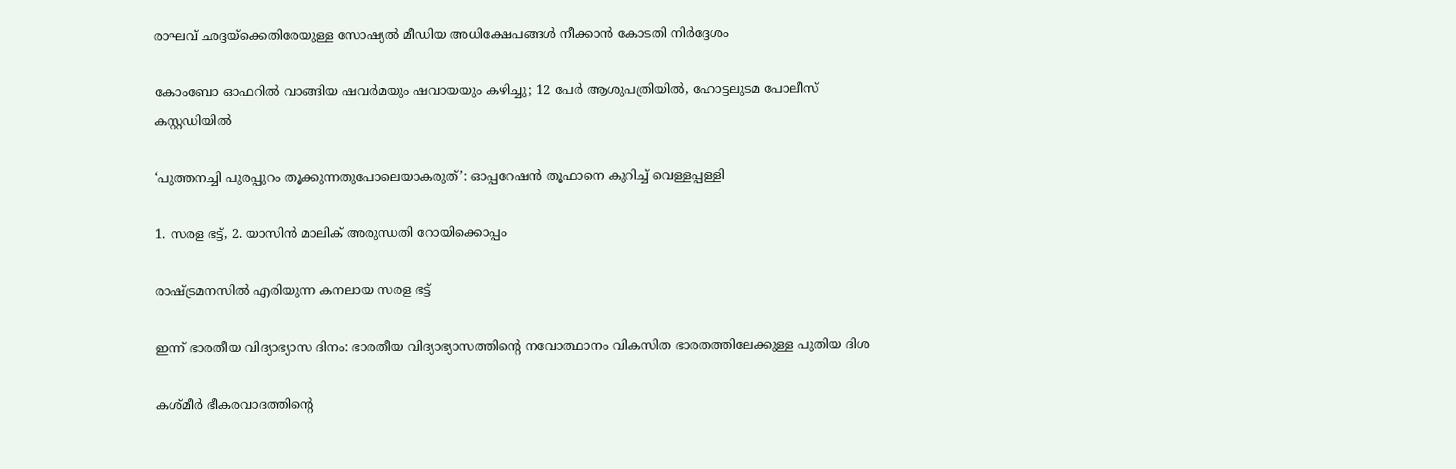രാഘവ് ഛദ്ദയ്‌ക്കെതിരേയുള്ള സോഷ്യൽ മീഡിയ അധിക്ഷേപങ്ങൾ നീക്കാൻ കോടതി നിർദ്ദേശം

കോംബോ ഓഫറിൽ വാങ്ങിയ ഷവർമയും ഷവായയും കഴിച്ചു; 12 പേർ ആശുപത്രിയിൽ, ഹോട്ടലുടമ പോലീസ് കസ്റ്റഡിയിൽ

‘പുത്തനച്ചി പുരപ്പുറം തൂക്കുന്നതുപോലെയാകരുത്’: ഓപ്പറേഷൻ തൂഫാനെ കുറിച്ച് വെള്ളപ്പള്ളി

1. സരള ഭട്ട്, 2. യാസിന്‍ മാലിക് അരുന്ധതി റോയിക്കൊപ്പം

രാഷ്‌ട്രമനസില്‍ എരിയുന്ന കനലായ സരള ഭട്ട്

ഇന്ന് ഭാരതീയ വിദ്യാഭ്യാസ ദിനം: ഭാരതീയ വിദ്യാഭ്യാസത്തിന്റെ നവോത്ഥാനം വികസിത ഭാരതത്തിലേക്കുള്ള പുതിയ ദിശ

കശ്മീര്‍ ഭീകരവാദത്തിന്റെ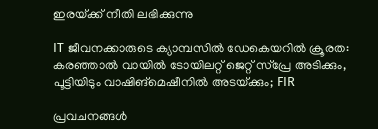ഇരയ്‌ക്ക് നീതി ലഭിക്കുന്നു

IT ജീവനക്കാരുടെ ക്യാമ്പസിൽ ഡേകെയറിൽ ക്രൂരത: കരഞ്ഞാൽ വായിൽ ടോയിലറ്റ് ജെറ്റ് സ്പ്രേ അടിക്കും, പൂട്ടിയിടും വാഷിങ്‌മെഷീനില്‍ അടയ്‌ക്കും; FIR

പ്രവചനങ്ങള്‍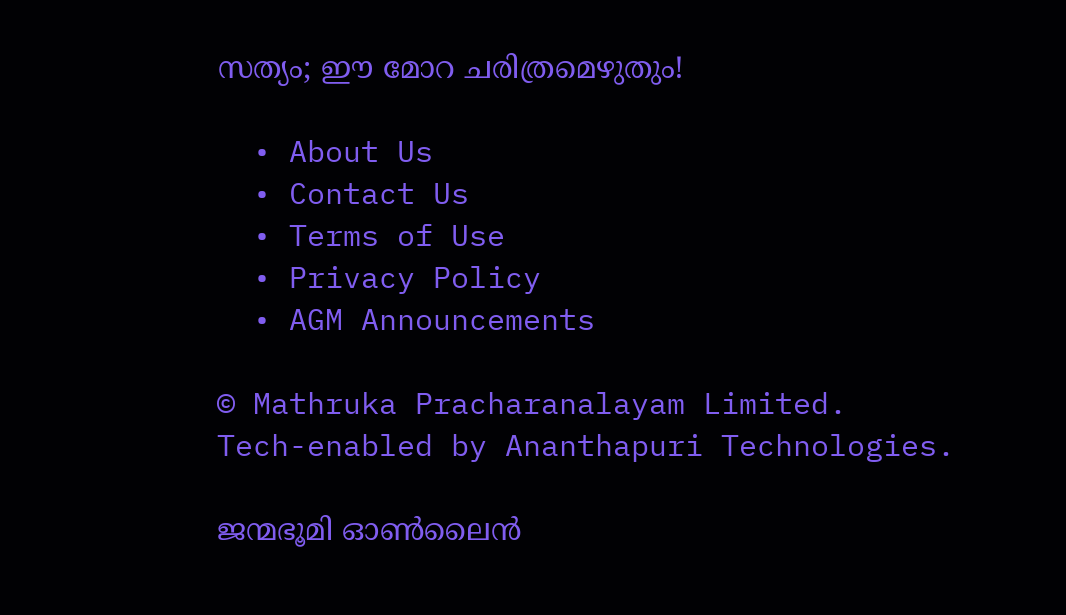സത്യം; ഈ മോറ ചരിത്രമെഴുതും!

  • About Us
  • Contact Us
  • Terms of Use
  • Privacy Policy
  • AGM Announcements

© Mathruka Pracharanalayam Limited.
Tech-enabled by Ananthapuri Technologies.

ജന്മഭൂമി ഓണ്‍ലൈന്‍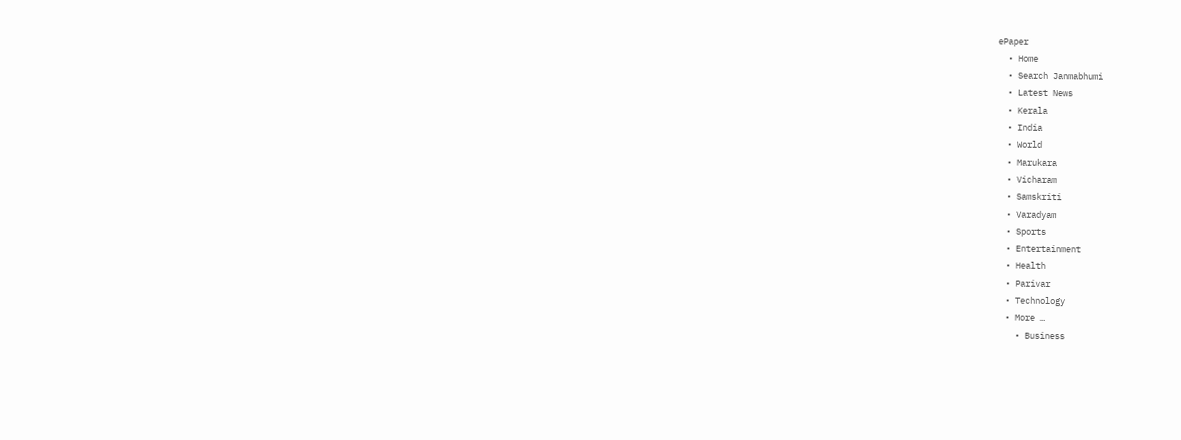ePaper
  • Home
  • Search Janmabhumi
  • Latest News
  • Kerala
  • India
  • World
  • Marukara
  • Vicharam
  • Samskriti
  • Varadyam
  • Sports
  • Entertainment
  • Health
  • Parivar
  • Technology
  • More …
    • Business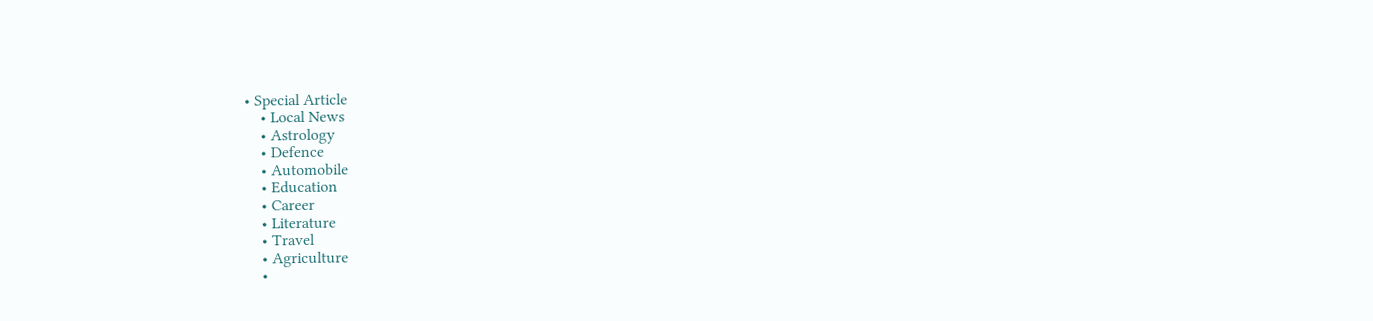• Special Article
    • Local News
    • Astrology
    • Defence
    • Automobile
    • Education
    • Career
    • Literature
    • Travel
    • Agriculture
    •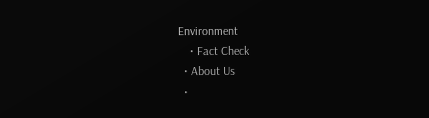Environment
    • Fact Check
  • About Us
  •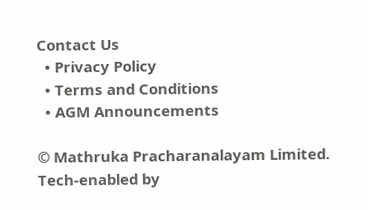Contact Us
  • Privacy Policy
  • Terms and Conditions
  • AGM Announcements

© Mathruka Pracharanalayam Limited.
Tech-enabled by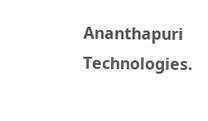Ananthapuri Technologies.